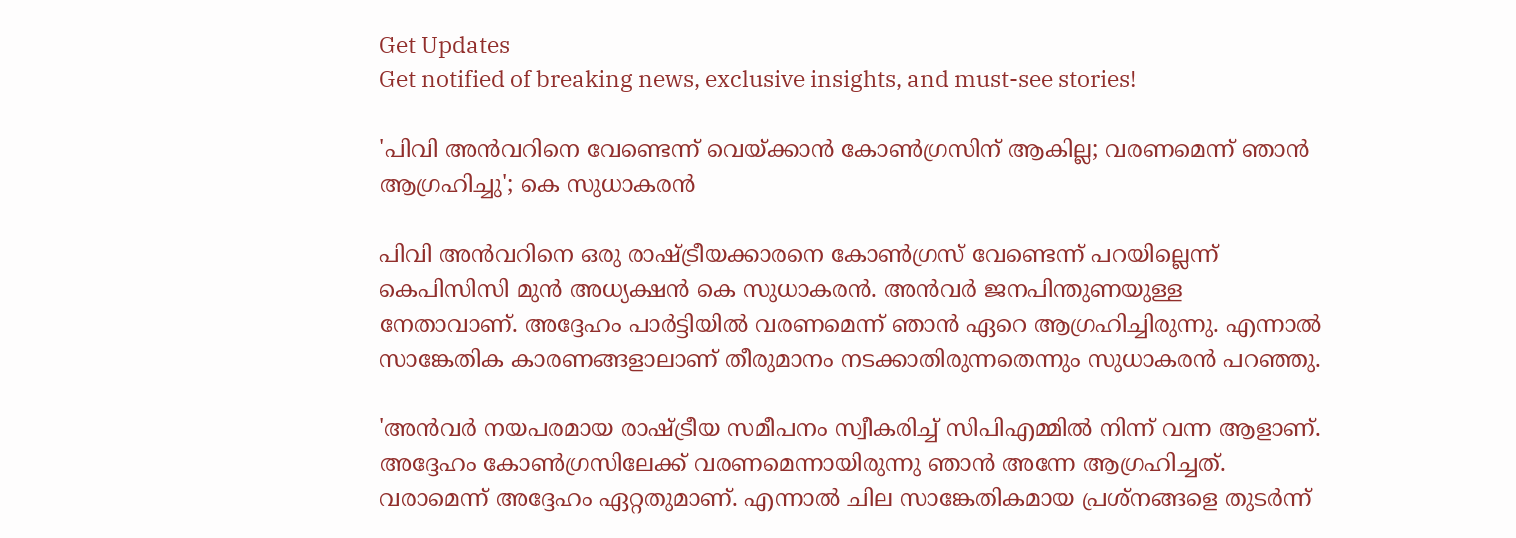Get Updates
Get notified of breaking news, exclusive insights, and must-see stories!

'പിവി അൻവറിനെ വേണ്ടെന്ന് വെയ്ക്കാൻ കോൺഗ്രസിന് ആകില്ല; വരണമെന്ന് ഞാൻ ആഗ്രഹിച്ചു'; കെ സുധാകരൻ

പിവി അൻവറിനെ ഒരു രാഷ്ട്രീയക്കാരനെ കോൺഗ്രസ് വേണ്ടെന്ന് പറയില്ലെന്ന് കെപിസിസി മുൻ അധ്യക്ഷൻ കെ സുധാകരൻ. അന്‍വർ ജനപിന്തുണയുള്ള നേതാവാണ്. അദ്ദേഹം പാർട്ടിയിൽ വരണമെന്ന് ഞാൻ ഏറെ ആഗ്രഹിച്ചിരുന്നു. എന്നാൽ സാങ്കേതിക കാരണങ്ങളാലാണ് തീരുമാനം നടക്കാതിരുന്നതെന്നും സുധാകരൻ പറഞ്ഞു.

'അൻവർ നയപരമായ രാഷ്ട്രീയ സമീപനം സ്വീകരിച്ച് സിപിഎമ്മിൽ നിന്ന് വന്ന ആളാണ്. അദ്ദേഹം കോൺഗ്രസിലേക്ക് വരണമെന്നായിരുന്നു ഞാൻ അന്നേ ആഗ്രഹിച്ചത്. വരാമെന്ന് അദ്ദേഹം ഏറ്റതുമാണ്. എന്നാൽ ചില സാങ്കേതികമായ പ്രശ്നങ്ങളെ തുടർന്ന്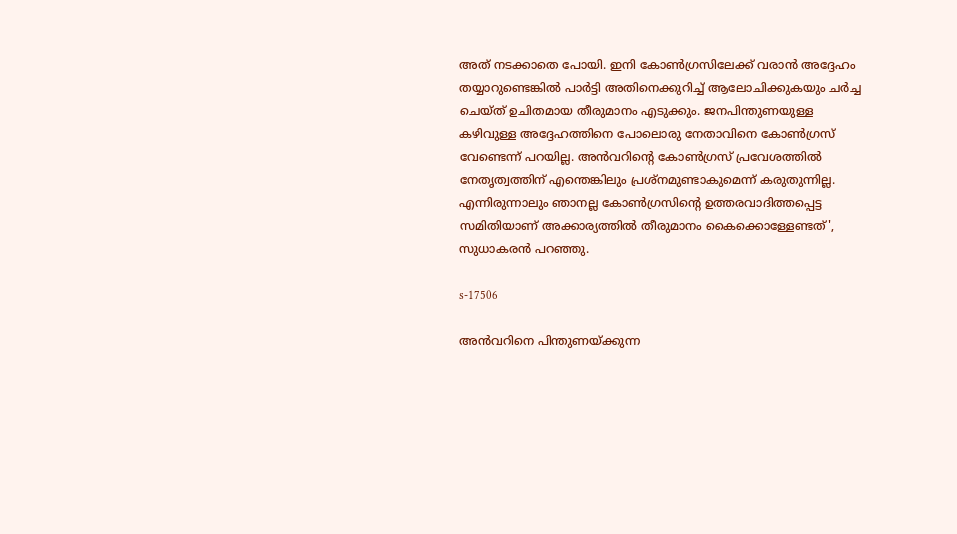അത് നടക്കാതെ പോയി. ഇനി കോൺഗ്രസിലേക്ക് വരാൻ അദ്ദേഹം തയ്യാറുണ്ടെങ്കിൽ പാർട്ടി അതിനെക്കുറിച്ച് ആലോചിക്കുകയും ചർച്ച ചെയ്ത് ഉചിതമായ തീരുമാനം എടുക്കും. ജനപിന്തുണയുള്ള കഴിവുള്ള അദ്ദേഹത്തിനെ പോലൊരു നേതാവിനെ കോൺഗ്രസ് വേണ്ടെന്ന് പറയില്ല. അൻവറിന്റെ കോൺഗ്രസ് പ്രവേശത്തിൽ നേതൃത്വത്തിന് എന്തെങ്കിലും പ്രശ്നമുണ്ടാകുമെന്ന് കരുതുന്നില്ല. എന്നിരുന്നാലും ഞാനല്ല കോൺഗ്രസിന്റെ ഉത്തരവാദിത്തപ്പെട്ട സമിതിയാണ് അക്കാര്യത്തിൽ തീരുമാനം കൈക്കൊള്ളേണ്ടത്', സുധാകരൻ പറഞ്ഞു.

s-17506

അൻവറിനെ പിന്തുണയ്ക്കുന്ന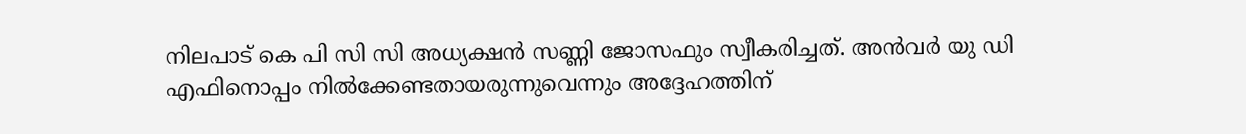നിലപാട് കെ പി സി സി അധ്യക്ഷൻ സണ്ണി ജോസഫും സ്വീകരിച്ചത്. അൻവർ യു ഡി എഫിനൊപ്പം നിൽക്കേണ്ടതായരുന്നുവെന്നും അദ്ദേഹത്തിന്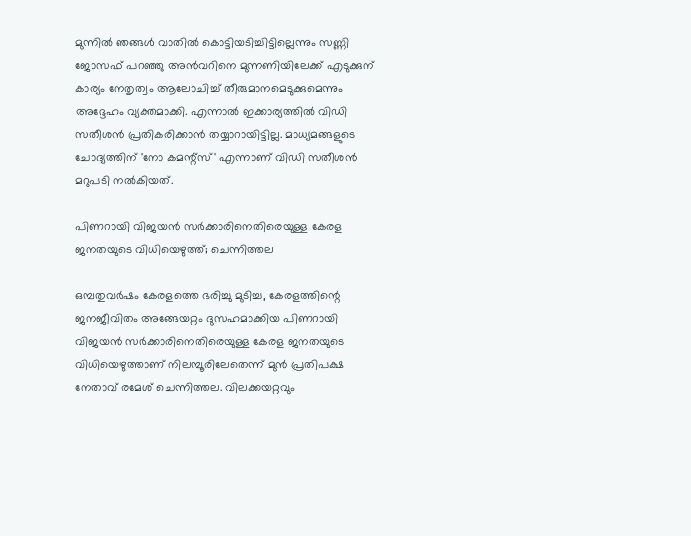മുന്നിൽ ഞങ്ങൾ വാതിൽ കൊട്ടിയടിച്ചിട്ടില്ലെന്നും സണ്ണി ജോസഫ് പറഞ്ഞു അൻവറിനെ മുന്നണിയിലേക്ക് എടുക്കുന് കാര്യം നേതൃത്വം ആലോചിച്ച് തീരുമാനമെടുക്കുമെന്നും അദ്ദേഹം വ്യക്തമാക്കി. എന്നാൽ ഇക്കാര്യത്തിൽ വിഡി സതീശൻ പ്രതികരിക്കാൻ തയ്യാറായിട്ടില്ല. മാധ്യമങ്ങളുടെ ചോദ്യത്തിന് 'നോ കമന്റ്സ്' എന്നാണ് വിഡി സതീശൻ മറുപടി നൽകിയത്.

പിണറായി വിജയന്‍ സര്‍ക്കാരിനെതിരെയുള്ള കേരള ജനതയുടെ വിധിയെഴുത്ത്; ചെന്നിത്തല

ഒമ്പതുവര്‍ഷം കേരളത്തെ ഭരിച്ചു മുടിച്ച, കേരളത്തിന്റെ ജനജീവിതം അങ്ങേയറ്റം ദുസഹമാക്കിയ പിണറായി വിജയന്‍ സര്‍ക്കാരിനെതിരെയുള്ള കേരള ജനതയുടെ വിധിയെഴുത്താണ് നിലമ്പൂരിലേതെന്ന് മുൻ പ്രതിപക്ഷ നേതാവ് രമേശ് ചെന്നിത്തല. വിലക്കയറ്റവും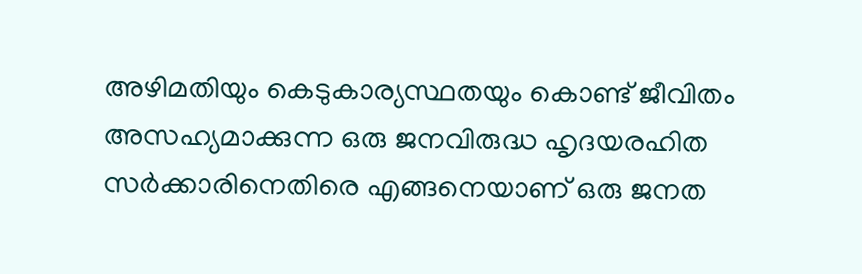അഴിമതിയും കെടുകാര്യസ്ഥതയും കൊണ്ട് ജീവിതം അസഹ്യമാക്കുന്ന ഒരു ജനവിരുദ്ധ ഹൃദയരഹിത സര്‍ക്കാരിനെതിരെ എങ്ങനെയാണ് ഒരു ജനത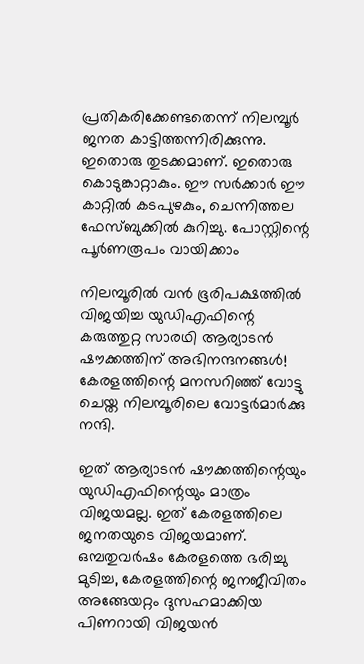പ്രതികരിക്കേണ്ടതെന്ന് നിലമ്പൂര്‍ ജനത കാട്ടിത്തന്നിരിക്കുന്നു. ഇതൊരു തുടക്കമാണ്. ഇതൊരു കൊടുങ്കാറ്റാകും. ഈ സര്‍ക്കാര്‍ ഈ കാറ്റില്‍ കടപുഴകും, ചെന്നിത്തല ഫേസ്ബുക്കിൽ കുറിച്ചു. പോസ്റ്റിന്റെ പൂർണരൂപം വായിക്കാം

നിലമ്പൂരില്‍ വന്‍ ഭൂരിപക്ഷത്തില്‍ വിജയിച്ച യുഡിഎഫിന്റെ കരുത്തുറ്റ സാരഥി ആര്യാടന്‍ ഷൗക്കത്തിന് അഭിനന്ദനങ്ങള്‍! കേരളത്തിന്റെ മനസറിഞ്ഞ് വോട്ടു ചെയ്ത നിലമ്പൂരിലെ വോട്ടര്‍മാര്‍ക്കു നന്ദി.

ഇത് ആര്യാടന്‍ ഷൗക്കത്തിന്റെയും യുഡിഎഫിന്റെയും മാത്രം വിജയമല്ല. ഇത് കേരളത്തിലെ ജനതയുടെ വിജയമാണ്. ഒമ്പതുവര്‍ഷം കേരളത്തെ ഭരിച്ചു മുടിച്ച, കേരളത്തിന്റെ ജനജീവിതം അങ്ങേയറ്റം ദുസഹമാക്കിയ പിണറായി വിജയന്‍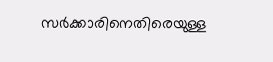സര്‍ക്കാരിനെതിരെയുള്ള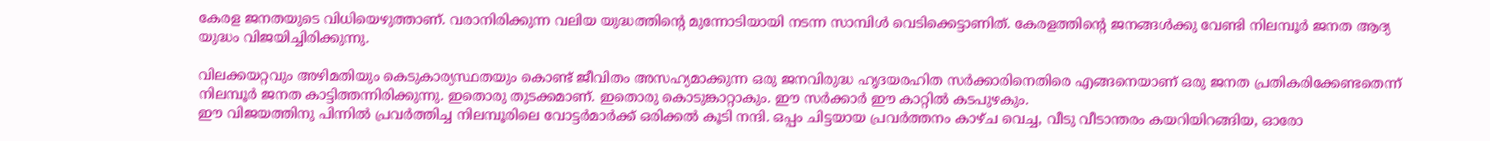കേരള ജനതയുടെ വിധിയെഴുത്താണ്. വരാനിരിക്കുന്ന വലിയ യുദ്ധത്തിന്റെ മുന്നോടിയായി നടന്ന സാമ്പിള്‍ വെടിക്കെട്ടാണിത്. കേരളത്തിന്റെ ജനങ്ങള്‍ക്കു വേണ്ടി നിലമ്പൂര്‍ ജനത ആദ്യ യുദ്ധം വിജയിച്ചിരിക്കുന്നു.

വിലക്കയറ്റവും അഴിമതിയും കെടുകാര്യസ്ഥതയും കൊണ്ട് ജീവിതം അസഹ്യമാക്കുന്ന ഒരു ജനവിരുദ്ധ ഹൃദയരഹിത സര്‍ക്കാരിനെതിരെ എങ്ങനെയാണ് ഒരു ജനത പ്രതികരിക്കേണ്ടതെന്ന് നിലമ്പൂര്‍ ജനത കാട്ടിത്തന്നിരിക്കുന്നു. ഇതൊരു തുടക്കമാണ്. ഇതൊരു കൊടുങ്കാറ്റാകും. ഈ സര്‍ക്കാര്‍ ഈ കാറ്റില്‍ കടപുഴകും.
ഈ വിജയത്തിനു പിന്നില്‍ പ്രവര്‍ത്തിച്ച നിലമ്പൂരിലെ വോട്ടര്‍മാര്‍ക്ക് ഒരിക്കല്‍ കൂടി നന്ദി. ഒപ്പം ചിട്ടയായ പ്രവര്‍ത്തനം കാഴ്ച വെച്ച, വീടു വീടാന്തരം കയറിയിറങ്ങിയ, ഓരോ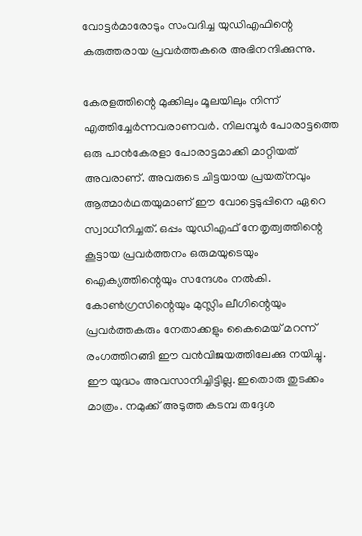വോട്ടര്‍മാരോടും സംവദിച്ച യുഡിഎഫിന്റെ കരുത്തരായ പ്രവര്‍ത്തകരെ അഭിനന്ദിക്കുന്നു.

കേരളത്തിന്റെ മുക്കിലും മൂലയിലും നിന്ന് എത്തിച്ചേര്‍ന്നവരാണവര്‍. നിലമ്പൂര്‍ പോരാട്ടത്തെ ഒരു പാന്‍കേരളാ പോരാട്ടമാക്കി മാറ്റിയത് അവരാണ്. അവരുടെ ചിട്ടയായ പ്രയത്‌നവും ആത്മാര്‍ഥതയുമാണ് ഈ വോട്ടെടുപ്പിനെ ഏറെ സ്വാധീനിച്ചത്. ഒപ്പം യുഡിഎഫ് നേതൃത്വത്തിന്റെ കൂട്ടായ പ്രവര്‍ത്തനം ഒരുമയുടെയും ഐക്യത്തിന്റെയും സന്ദേശം നല്‍കി. കോണ്‍ഗ്രസിന്റെയും മുസ്ലിം ലീഗിന്റെയും പ്രവര്‍ത്തകരും നേതാക്കളും കൈമെയ് മറന്ന് രംഗത്തിറങ്ങി ഈ വന്‍വിജയത്തിലേക്കു നയിച്ചു. ഈ യുദ്ധം അവസാനിച്ചിട്ടില്ല. ഇതൊരു തുടക്കം മാത്രം. നമുക്ക് അടുത്ത കടമ്പ തദ്ദേശ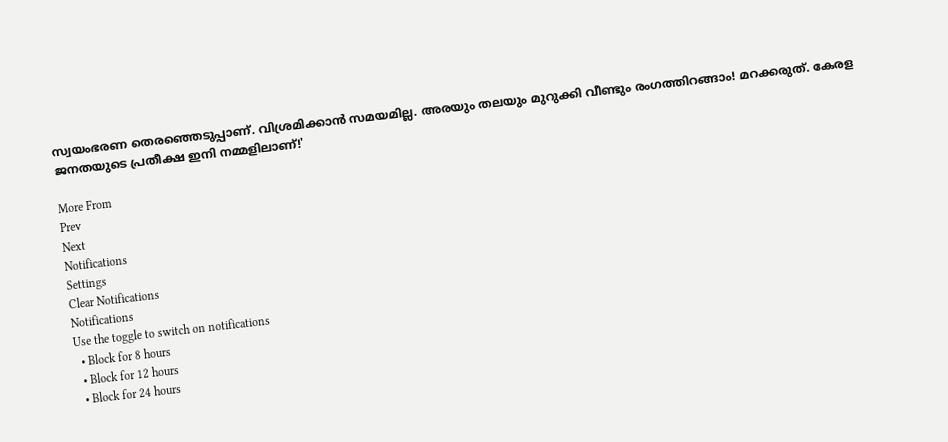സ്വയംഭരണ തെരഞ്ഞെടുപ്പാണ്. വിശ്രമിക്കാന്‍ സമയമില്ല. അരയും തലയും മുറുക്കി വീണ്ടും രംഗത്തിറങ്ങാം! മറക്കരുത്. കേരള ജനതയുടെ പ്രതീക്ഷ ഇനി നമ്മളിലാണ്!'

More From
Prev
Next
Notifications
Settings
Clear Notifications
Notifications
Use the toggle to switch on notifications
  • Block for 8 hours
  • Block for 12 hours
  • Block for 24 hours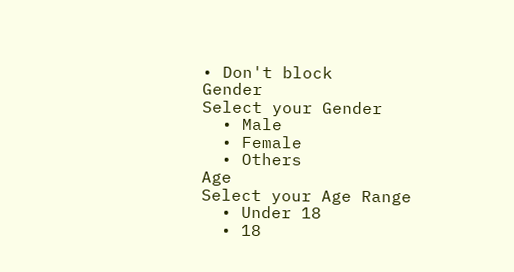• Don't block
Gender
Select your Gender
  • Male
  • Female
  • Others
Age
Select your Age Range
  • Under 18
  • 18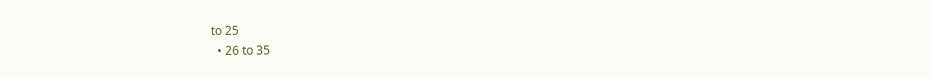to 25
  • 26 to 35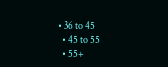• 36 to 45
  • 45 to 55
  • 55+